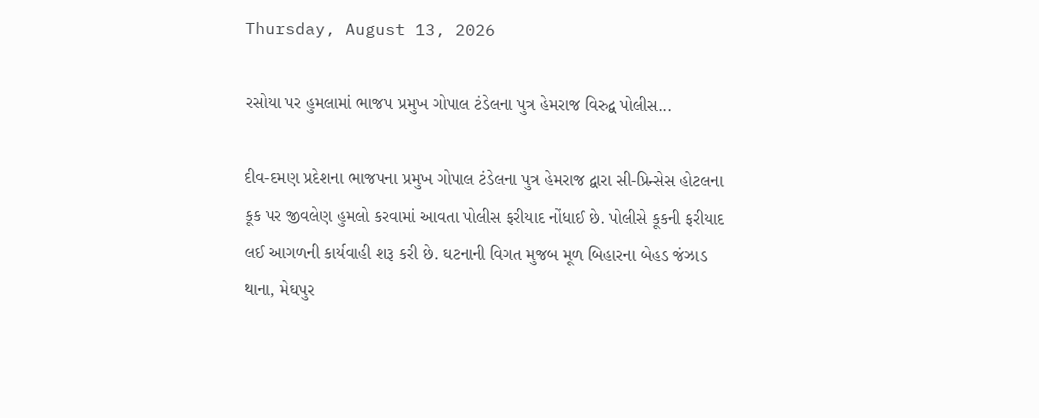Thursday, August 13, 2026

રસોયા પર હુમલામાં ભાજપ પ્રમુખ ગોપાલ ટંડેલના પુત્ર હેમરાજ વિરુદ્વ પોલીસ...

દીવ-દમણ પ્રદેશના ભાજપના પ્રમુખ ગોપાલ ટંડેલના પુત્ર હેમરાજ દ્વારા સી-પ્રિન્સેસ હોટલના કૂક પર જીવલેણ હુમલો કરવામાં આવતા પોલીસ ફરીયાદ નોંધાઈ છે. પોલીસે કૂકની ફરીયાદ લઈ આગળની કાર્યવાહી શરૂ કરી છે. ઘટનાની વિગત મુજબ મૂળ બિહારના બેહડ જંઝાડ થાના, મેઘપુર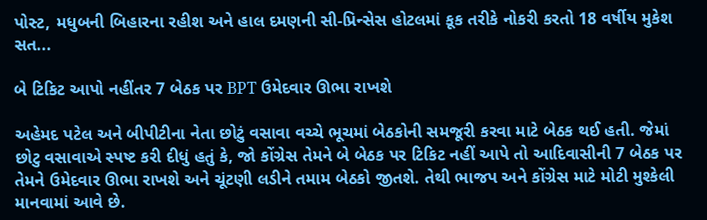પોસ્ટ, મધુબની બિહારના રહીશ અને હાલ દમણની સી-પ્રિન્સેસ હોટલમાં કૂક તરીકે નોકરી કરતો 18 વર્ષીય મુકેશ સત...

બે ટિકિટ આપો નહીંતર 7 બેઠક પર BPT ઉમેદવાર ઊભા રાખશે

અહેમદ પટેલ અને બીપીટીના નેતા છોટું વસાવા વચ્ચે ભૂચમાં બેઠકોની સમજૂરી કરવા માટે બેઠક થઈ હતી. જેમાં છોટુ વસાવાએ સ્પષ્ટ કરી દીધું હતું કે, જો કોંગ્રેસ તેમને બે બેઠક પર ટિકિટ નહીં આપે તો આદિવાસીની 7 બેઠક પર તેમને ઉમેદવાર ઊભા રાખશે અને ચૂંટણી લડીને તમામ બેઠકો જીતશે. તેથી ભાજપ અને કોંગ્રેસ માટે મોટી મુશ્કેલી માનવામાં આવે છે.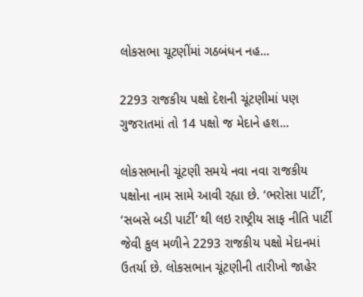લોકસભા ચૂટણીંમાં ગઠબંધન નહ...

2293 રાજકીય પક્ષો દેશની ચૂંટણીમાં પણ ગુજરાતમાં તો 14 પક્ષો જ મેદાને હશ...

લોકસભાની ચૂંટણી સમયે નવા નવા રાજકીય પક્ષોના નામ સામે આવી રહ્યા છે. ‘ભરોસા પાર્ટી’, ‘સબસે બડી પાર્ટી’ થી લઇ રાષ્ટ્રીય સાફ નીતિ પાર્ટી જેવી કુલ મળીને 2293 રાજકીય પક્ષો મેદાનમાં ઉતર્યા છે. લોકસભાન ચૂંટણીની તારીખો જાહેર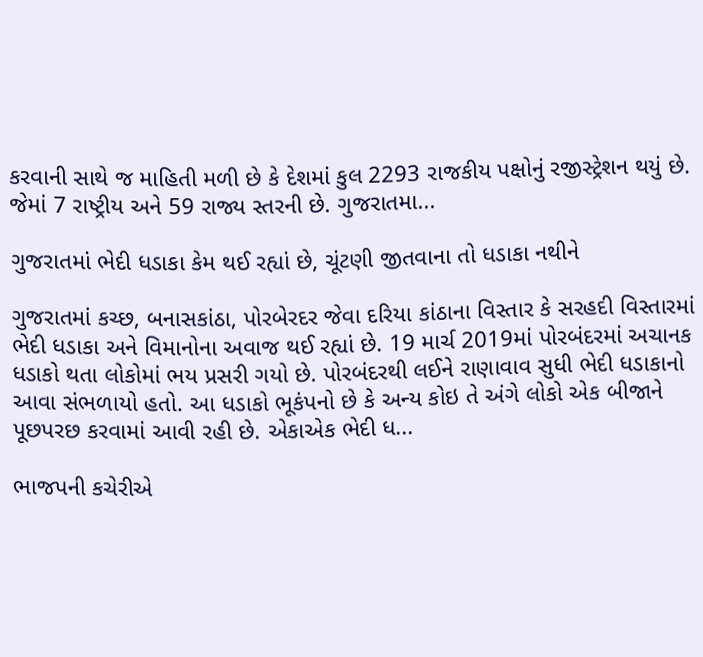કરવાની સાથે જ માહિતી મળી છે કે દેશમાં કુલ 2293 રાજકીય પક્ષોનું રજીસ્ટ્રેશન થયું છે. જેમાં 7 રાષ્ટ્રીય અને 59 રાજ્ય સ્તરની છે. ગુજરાતમા...

ગુજરાતમાં ભેદી ધડાકા કેમ થઈ રહ્યાં છે, ચૂંટણી જીતવાના તો ધડાકા નથીને

ગુજરાતમાં કચ્છ, બનાસકાંઠા, પોરબેરદર જેવા દરિયા કાંઠાના વિસ્તાર કે સરહદી વિસ્તારમાં ભેદી ધડાકા અને વિમાનોના અવાજ થઈ રહ્યાં છે. 19 માર્ચ 2019માં પોરબંદરમાં અચાનક ધડાકો થતા લોકોમાં ભય પ્રસરી ગયો છે. પોરબંદરથી લઈને રાણાવાવ સુધી ભેદી ધડાકાનો આવા સંભળાયો હતો. આ ધડાકો ભૂકંપનો છે કે અન્ય કોઇ તે અંગે લોકો એક બીજાને પૂછપરછ કરવામાં આવી રહી છે. એકાએક ભેદી ધ...

ભાજપની કચેરીએ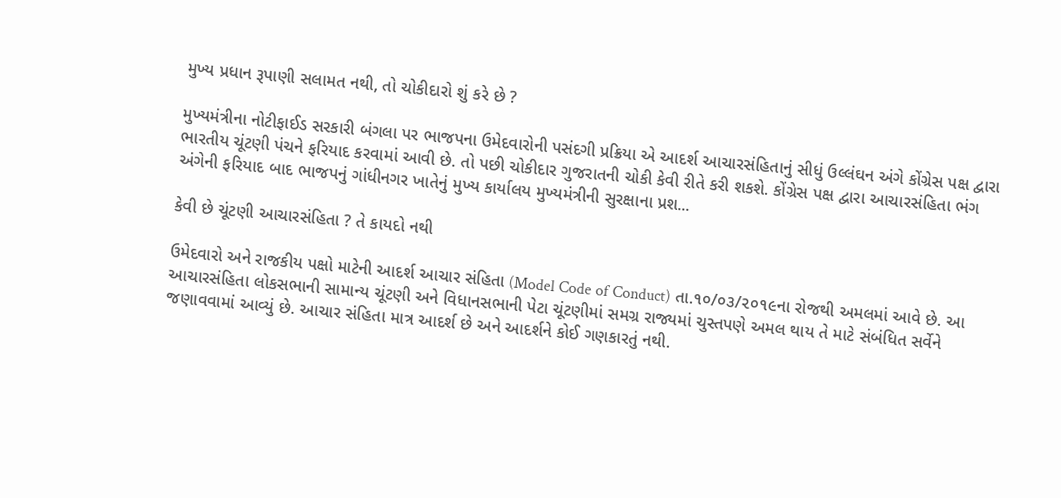મુખ્ય પ્રધાન રૂપાણી સલામત નથી, તો ચોકીદારો શું કરે છે ?

મુખ્યમંત્રીના નોટીફાઈડ સરકારી બંગલા પર ભાજપના ઉમેદવારોની પસંદગી પ્રક્રિયા એ આદર્શ આચારસંહિતાનું સીધું ઉલ્લંઘન અંગે કોંગ્રેસ પક્ષ દ્વારા ભારતીય ચૂંટણી પંચને ફરિયાદ કરવામાં આવી છે. તો પછી ચોકીદાર ગુજરાતની ચોકી કેવી રીતે કરી શકશે. કોંગ્રેસ પક્ષ દ્વારા આચારસંહિતા ભંગ અંગેની ફરિયાદ બાદ ભાજપનું ગાંધીનગર ખાતેનું મુખ્ય કાર્યાલય મુખ્યમંત્રીની સુરક્ષાના પ્રશ...

કેવી છે ચૂંટણી આચારસંહિતા ? તે કાયદો નથી

ઉમેદવારો અને રાજકીય પક્ષો માટેની આદર્શ આચાર સંહિતા (Model Code of Conduct) તા.૧૦/૦૩/૨૦૧૯ના રોજથી અમલમાં આવે છે. આ આચારસંહિતા લોકસભાની સામાન્ય ચૂંટણી અને વિધાનસભાની પેટા ચૂંટણીમાં સમગ્ર રાજ્યમાં ચુસ્તપણે અમલ થાય તે માટે સંબંધિત સર્વેને જણાવવામાં આવ્યું છે. આચાર સંહિતા માત્ર આદર્શ છે અને આદર્શને કોઈ ગણકારતું નથી.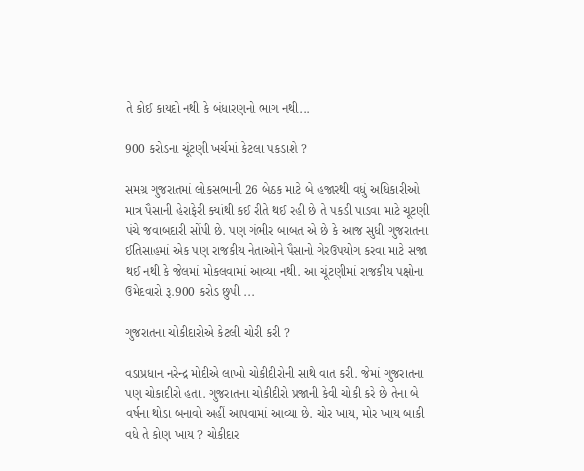તે કોઈ કાયદો નથી કે બંધારણનો ભાગ નથી...

900 કરોડના ચૂંટણી ખર્ચમાં કેટલા પકડાશે ?

સમગ્ર ગુજરાતમાં લોકસભાની 26 બેઠક માટે બે હજારથી વધું અધિકારીઓ માત્ર પૈસાની હેરાફેરી ક્યાંથી કઈ રીતે થઈ રહી છે તે પકડી પાડવા માટે ચૂટણી પંચે જવાબદારી સોંપી છે. પણ ગંભીર બાબત એ છે કે આજ સુધી ગુજરાતના ઈતિસાહમાં એક પણ રાજકીય નેતાઓને પૈસાનો ગેરઉપયોગ કરવા માટે સજા થઈ નથી કે જેલમાં મોકલવામાં આવ્યા નથી. આ ચૂંટણીમાં રાજકીય પક્ષોના ઉમેદવારો રૂ.900 કરોડ છુપી ...

ગુજરાતના ચોકીદારોએ કેટલી ચોરી કરી ?

વડાપ્રધાન નરેન્દ્ર મોદીએ લાખો ચોકીદીરોની સાથે વાત કરી. જેમાં ગુજરાતના પણ ચોકાદીરો હતા. ગુજરાતના ચોકીદીરો પ્રજાની કેવી ચોકી કરે છે તેના બે વર્ષના થોડા બનાવો અહીં આપવામાં આવ્યા છે. ચોર ખાય, મોર ખાય બાકી વધે તે કોણ ખાય ? ચોકીદાર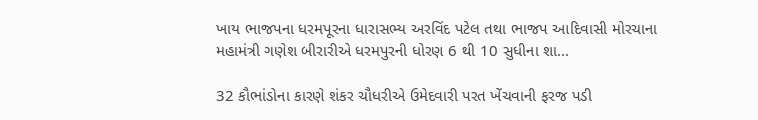ખાય ભાજપના ધરમપૂરના ધારાસભ્ય અરવિંદ પટેલ તથા ભાજપ આદિવાસી મોરચાના મહામંત્રી ગણેશ બીરારીએ ધરમપુરની ધોરણ 6 થી 10 સુધીના શા...

32 કૌભાંડોના કારણે શંકર ચૌધરીએ ઉમેદવારી પરત ખેંચવાની ફરજ પડી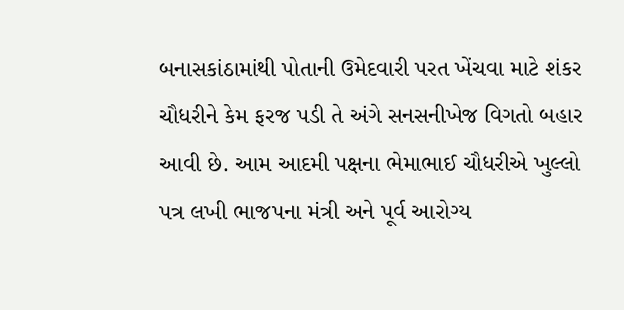બનાસકાંઠામાંથી પોતાની ઉમેદવારી પરત ખેંચવા માટે શંકર ચૌધરીને કેમ ફરજ પડી તે અંગે સનસનીખેજ વિગતો બહાર આવી છે. આમ આદમી પક્ષના ભેમાભાઈ ચૌધરીએ ખુલ્લો પત્ર લખી ભાજપના મંત્રી અને પૂર્વ આરોગ્ય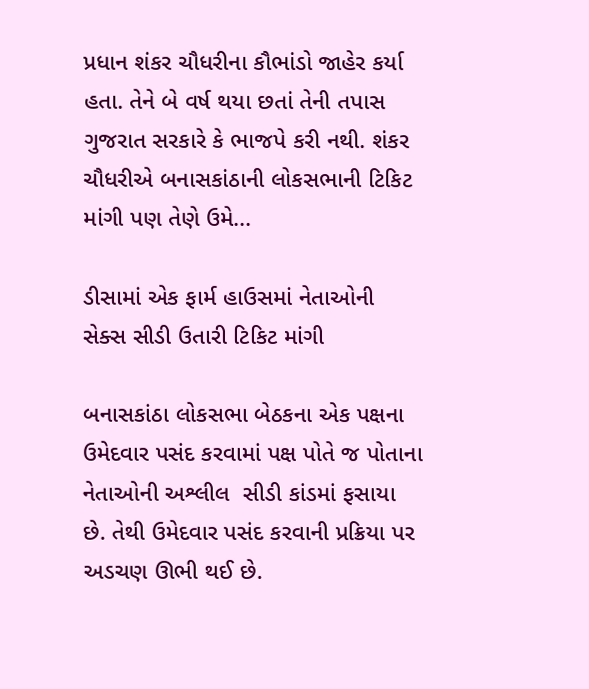પ્રધાન શંકર ચૌધરીના કૌભાંડો જાહેર કર્યા હતા. તેને બે વર્ષ થયા છતાં તેની તપાસ ગુજરાત સરકારે કે ભાજપે કરી નથી. શંકર ચૌધરીએ બનાસકાંઠાની લોકસભાની ટિકિટ માંગી પણ તેણે ઉમે...

ડીસામાં એક ફાર્મ હાઉસમાં નેતાઓની સેક્સ સીડી ઉતારી ટિકિટ માંગી

બનાસકાંઠા લોકસભા બેઠકના એક પક્ષના ઉમેદવાર પસંદ કરવામાં પક્ષ પોતે જ પોતાના નેતાઓની અશ્લીલ  સીડી કાંડમાં ફસાયા છે. તેથી ઉમેદવાર પસંદ કરવાની પ્રક્રિયા પર અડચણ ઊભી થઈ છે.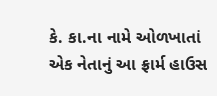કે. કા.ના નામે ઓળખાતાં  એક નેતાનું આ ફ્રાર્મ હાઉસ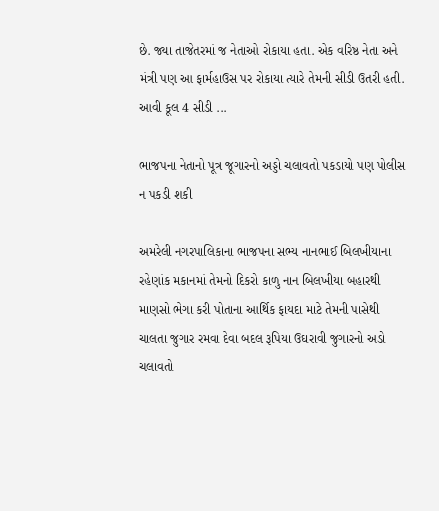છે. જ્યા તાજેતરમાં જ નેતાઓ રોકાયા હતા. એક વરિષ્ઠ નેતા અને મંત્રી પણ આ ફાર્મહાઉસ પર રોકાયા ત્યારે તેમની સીડી ઉતરી હતી. આવી કૂલ 4 સીડી ...

ભાજપના નેતાનો પૂત્ર જૂગારનો અડ્ડો ચલાવતો પકડાયો પણ પોલીસ ન પકડી શકી

અમરેલી નગરપાલિકાના ભાજપના સભ્ય નાનભાઈ બિલખીયાના રહેણાંક મકાનમાં તેમનો દિકરો કાળુ નાન બિલખીયા બહારથી માણસો ભેગા કરી પોતાના આર્થિક ફાયદા માટે તેમની પાસેથી ચાલતા જુગાર રમવા દેવા બદલ રૂપિયા ઉઘરાવી જુગારનો અડો ચલાવતો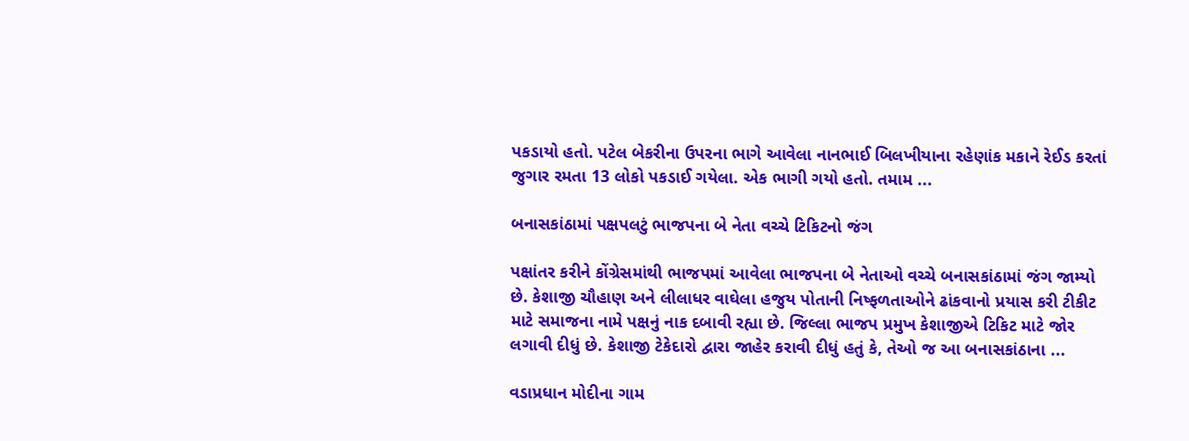પકડાયો હતો. પટેલ બેકરીના ઉપરના ભાગે આવેલા નાનભાઈ બિલખીયાના રહેણાંક મકાને રેઈડ કરતાં જુગાર રમતા 13 લોકો પકડાઈ ગયેલા. એક ભાગી ગયો હતો. તમામ ...

બનાસકાંઠામાં પક્ષપલટું ભાજપના બે નેતા વચ્ચે ટિકિટનો જંગ

પક્ષાંતર કરીને કોંગ્રેસમાંથી ભાજપમાં આવેલા ભાજપના બે નેતાઓ વચ્ચે બનાસકાંઠામાં જંગ જામ્યો છે. કેશાજી ચૌહાણ અને લીલાધર વાઘેલા હજુય પોતાની નિષ્ફળતાઓને ઢાંકવાનો પ્રયાસ કરી ટીકીટ માટે સમાજના નામે પક્ષનું નાક દબાવી રહ્યા છે. જિલ્લા ભાજપ પ્રમુખ કેશાજીએ ટિકિટ માટે જોર લગાવી દીધું છે. કેશાજી ટેકેદારો દ્વારા જાહેર કરાવી દીધું હતું કે, તેઓ જ આ બનાસકાંઠાના ...

વડાપ્રધાન મોદીના ગામ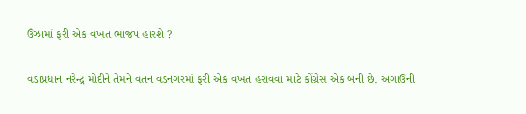ઉંઝામાં ફરી એક વખત ભાજપ હારશે ?

વડાપ્રધાન નરેન્દ્ર મોદીને તેમને વતન વડનગરમાં ફરી એક વખત હરાવવા માટે કોંગ્રેસ એક બની છે. અગાઉની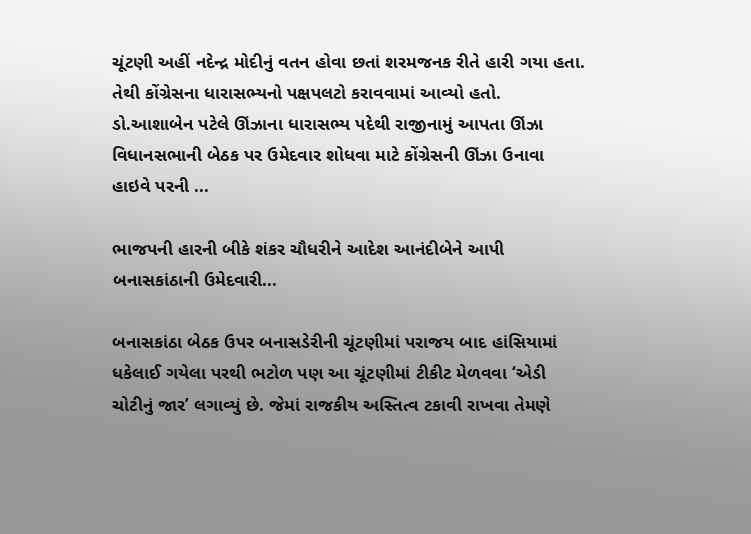ચૂંટણી અહીં નદેન્દ્ર મોદીનું વતન હોવા છતાં શરમજનક રીતે હારી ગયા હતા. તેથી કોંગ્રેસના ધારાસભ્યનો પક્ષપલટો કરાવવામાં આવ્યો હતો. ડો.આશાબેન પટેલે ઊંઝાના ધારાસભ્ય પદેથી રાજીનામું આપતા ઊંઝા વિધાનસભાની બેઠક પર ઉમેદવાર શોધવા માટે કોંગ્રેસની ઊંઝા ઉનાવા હાઇવે પરની ...

ભાજપની હારની બીકે શંકર ચૌધરીને આદેશ આનંદીબેને આપી બનાસકાંઠાની ઉમેદવારી...

બનાસકાંઠા બેઠક ઉપર બનાસડેરીની ચૂંટણીમાં પરાજય બાદ હાંસિયામાં ધકેલાઈ ગયેલા પરથી ભટોળ પણ આ ચૂંટણીમાં ટીકીટ મેળવવા ‘એડી ચોટીનું જાર’ લગાવ્યું છે. જેમાં રાજકીય અસ્તિત્વ ટકાવી રાખવા તેમણે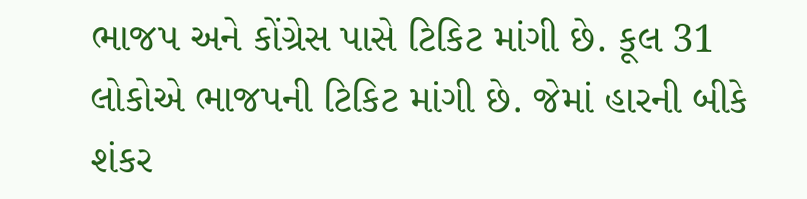ભાજપ અને કોંગ્રેસ પાસે ટિકિટ માંગી છે. કૂલ 31 લોકોએ ભાજપની ટિકિટ માંગી છે. જેમાં હારની બીકે શંકર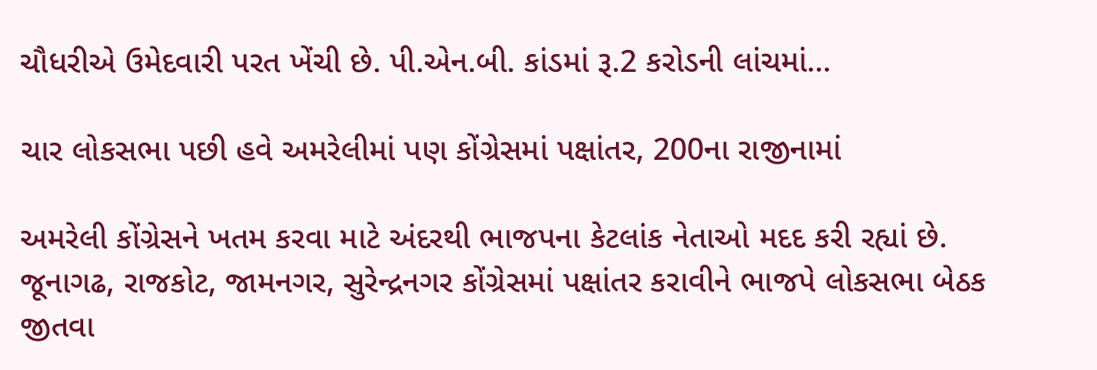ચૌધરીએ ઉમેદવારી પરત ખેંચી છે. પી.એન.બી. કાંડમાં રૂ.2 કરોડની લાંચમાં...

ચાર લોકસભા પછી હવે અમરેલીમાં પણ કોંગ્રેસમાં પક્ષાંતર, 200ના રાજીનામાં

અમરેલી કોંગ્રેસને ખતમ કરવા માટે અંદરથી ભાજપના કેટલાંક નેતાઓ મદદ કરી રહ્યાં છે. જૂનાગઢ, રાજકોટ, જામનગર, સુરેન્દ્રનગર કોંગ્રેસમાં પક્ષાંતર કરાવીને ભાજપે લોકસભા બેઠક જીતવા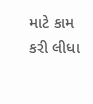માટે કામ કરી લીધા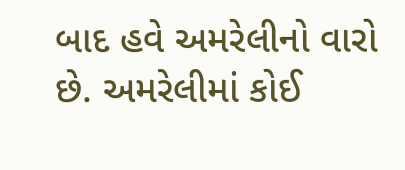બાદ હવે અમરેલીનો વારો છે. અમરેલીમાં કોઈ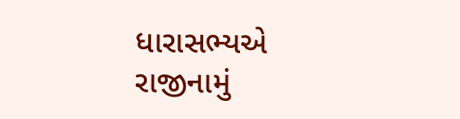ધારાસભ્‍યએ રાજીનામું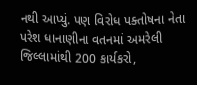નથી આપ્‍યું. પણ વિરોધ પક્તોષના નેતા પરેશ ધાનાણીના વતનમાં અમરેલી જિલ્‍લામાંથી 200 કાર્યકરો,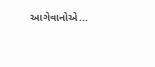આગેવાનોએ...